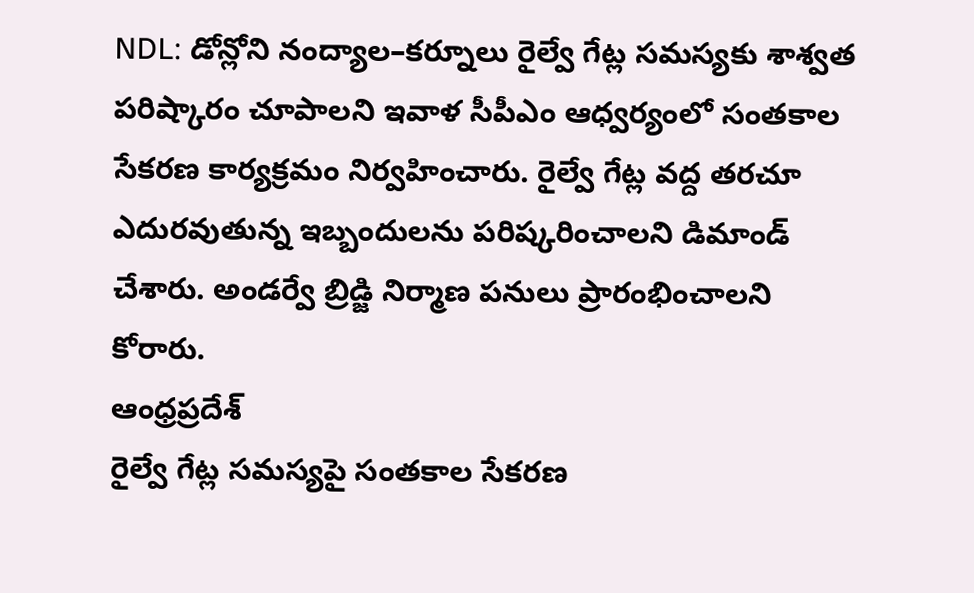NDL: డోన్లోని నంద్యాల–కర్నూలు రైల్వే గేట్ల సమస్యకు శాశ్వత పరిష్కారం చూపాలని ఇవాళ సీపీఎం ఆధ్వర్యంలో సంతకాల సేకరణ కార్యక్రమం నిర్వహించారు. రైల్వే గేట్ల వద్ద తరచూ ఎదురవుతున్న ఇబ్బందులను పరిష్కరించాలని డిమాండ్ చేశారు. అండర్వే బ్రిడ్జి నిర్మాణ పనులు ప్రారంభించాలని కోరారు.
ఆంధ్రప్రదేశ్
రైల్వే గేట్ల సమస్యపై సంతకాల సేకరణ